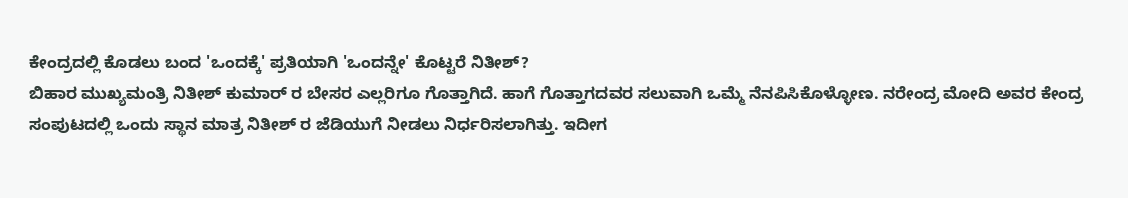ಕೇಂದ್ರದಲ್ಲಿ ಕೊಡಲು ಬಂದ 'ಒಂದಕ್ಕೆ' ಪ್ರತಿಯಾಗಿ 'ಒಂದನ್ನೇ' ಕೊಟ್ಟರೆ ನಿತೀಶ್?
ಬಿಹಾರ ಮುಖ್ಯಮಂತ್ರಿ ನಿತೀಶ್ ಕುಮಾರ್ ರ ಬೇಸರ ಎಲ್ಲರಿಗೂ ಗೊತ್ತಾಗಿದೆ. ಹಾಗೆ ಗೊತ್ತಾಗದವರ ಸಲುವಾಗಿ ಒಮ್ಮೆ ನೆನಪಿಸಿಕೊಳ್ಳೋಣ. ನರೇಂದ್ರ ಮೋದಿ ಅವರ ಕೇಂದ್ರ ಸಂಪುಟದಲ್ಲಿ ಒಂದು ಸ್ಥಾನ ಮಾತ್ರ ನಿತೀಶ್ ರ ಜೆಡಿಯುಗೆ ನೀಡಲು ನಿರ್ಧರಿಸಲಾಗಿತ್ತು. ಇದೀಗ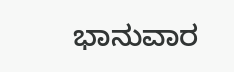ಭಾನುವಾರ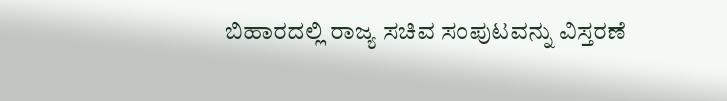ಬಿಹಾರದಲ್ಲಿ ರಾಜ್ಯ ಸಚಿವ ಸಂಪುಟವನ್ನು ವಿಸ್ತರಣೆ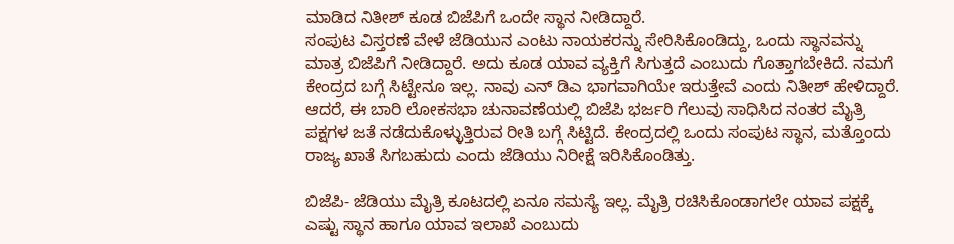ಮಾಡಿದ ನಿತೀಶ್ ಕೂಡ ಬಿಜೆಪಿಗೆ ಒಂದೇ ಸ್ಥಾನ ನೀಡಿದ್ದಾರೆ.
ಸಂಪುಟ ವಿಸ್ತರಣೆ ವೇಳೆ ಜೆಡಿಯುನ ಎಂಟು ನಾಯಕರನ್ನು ಸೇರಿಸಿಕೊಂಡಿದ್ದು, ಒಂದು ಸ್ಥಾನವನ್ನು ಮಾತ್ರ ಬಿಜೆಪಿಗೆ ನೀಡಿದ್ದಾರೆ. ಅದು ಕೂಡ ಯಾವ ವ್ಯಕ್ತಿಗೆ ಸಿಗುತ್ತದೆ ಎಂಬುದು ಗೊತ್ತಾಗಬೇಕಿದೆ. ನಮಗೆ ಕೇಂದ್ರದ ಬಗ್ಗೆ ಸಿಟ್ಟೇನೂ ಇಲ್ಲ. ನಾವು ಎನ್ ಡಿಎ ಭಾಗವಾಗಿಯೇ ಇರುತ್ತೇವೆ ಎಂದು ನಿತೀಶ್ ಹೇಳಿದ್ದಾರೆ.
ಆದರೆ, ಈ ಬಾರಿ ಲೋಕಸಭಾ ಚುನಾವಣೆಯಲ್ಲಿ ಬಿಜೆಪಿ ಭರ್ಜರಿ ಗೆಲುವು ಸಾಧಿಸಿದ ನಂತರ ಮೈತ್ರಿ ಪಕ್ಷಗಳ ಜತೆ ನಡೆದುಕೊಳ್ಳುತ್ತಿರುವ ರೀತಿ ಬಗ್ಗೆ ಸಿಟ್ಟಿದೆ. ಕೇಂದ್ರದಲ್ಲಿ ಒಂದು ಸಂಪುಟ ಸ್ಥಾನ, ಮತ್ತೊಂದು ರಾಜ್ಯ ಖಾತೆ ಸಿಗಬಹುದು ಎಂದು ಜೆಡಿಯು ನಿರೀಕ್ಷೆ ಇರಿಸಿಕೊಂಡಿತ್ತು.

ಬಿಜೆಪಿ- ಜೆಡಿಯು ಮೈತ್ರಿ ಕೂಟದಲ್ಲಿ ಏನೂ ಸಮಸ್ಯೆ ಇಲ್ಲ. ಮೈತ್ರಿ ರಚಿಸಿಕೊಂಡಾಗಲೇ ಯಾವ ಪಕ್ಷಕ್ಕೆ ಎಷ್ಟು ಸ್ಥಾನ ಹಾಗೂ ಯಾವ ಇಲಾಖೆ ಎಂಬುದು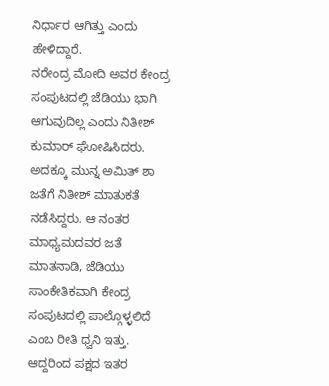ನಿರ್ಧಾರ ಆಗಿತ್ತು ಎಂದು ಹೇಳಿದ್ದಾರೆ.
ನರೇಂದ್ರ ಮೋದಿ ಅವರ ಕೇಂದ್ರ ಸಂಪುಟದಲ್ಲಿ ಜೆಡಿಯು ಭಾಗಿ ಆಗುವುದಿಲ್ಲ ಎಂದು ನಿತೀಶ್ ಕುಮಾರ್ ಘೋಷಿಸಿದರು. ಅದಕ್ಕೂ ಮುನ್ನ ಅಮಿತ್ ಶಾ ಜತೆಗೆ ನಿತೀಶ್ ಮಾತುಕತೆ ನಡೆಸಿದ್ದರು. ಆ ನಂತರ ಮಾಧ್ಯಮದವರ ಜತೆ ಮಾತನಾಡಿ, ಜೆಡಿಯು ಸಾಂಕೇತಿಕವಾಗಿ ಕೇಂದ್ರ ಸಂಪುಟದಲ್ಲಿ ಪಾಲ್ಗೊಳ್ಳಲಿದೆ ಎಂಬ ರೀತಿ ಧ್ವನಿ ಇತ್ತು. ಆದ್ದರಿಂದ ಪಕ್ಷದ ಇತರ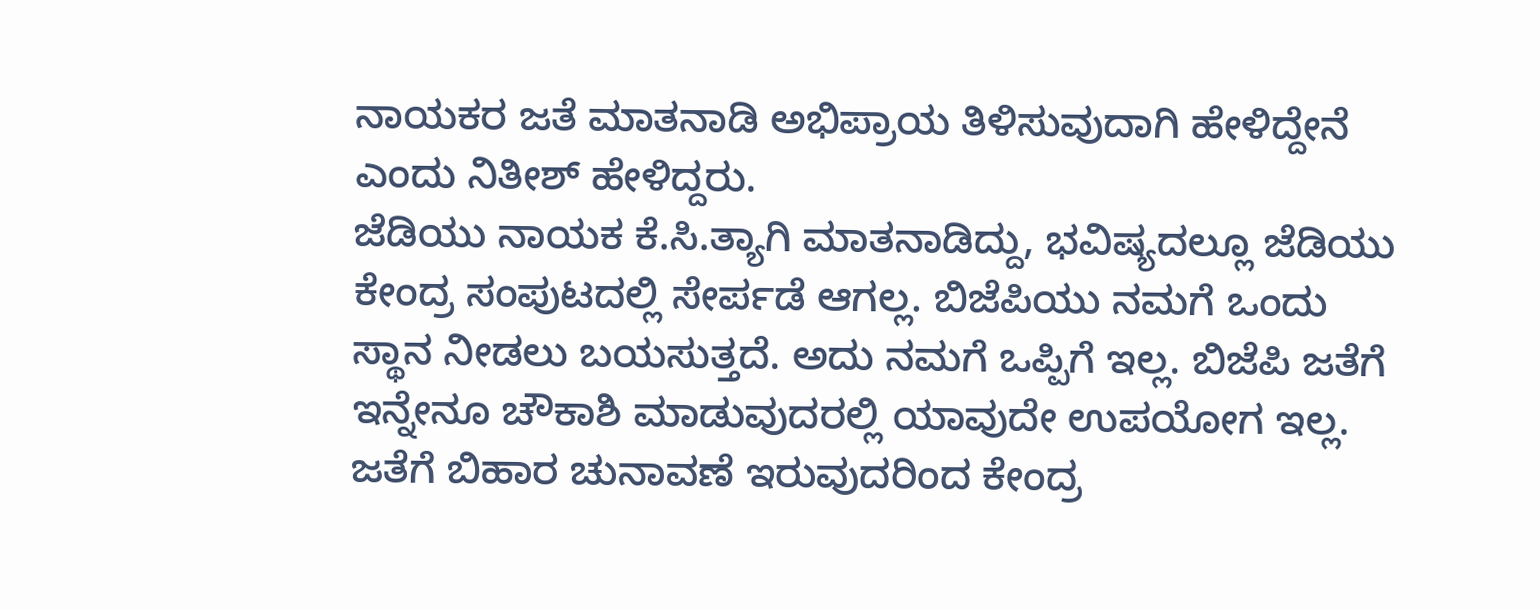ನಾಯಕರ ಜತೆ ಮಾತನಾಡಿ ಅಭಿಪ್ರಾಯ ತಿಳಿಸುವುದಾಗಿ ಹೇಳಿದ್ದೇನೆ ಎಂದು ನಿತೀಶ್ ಹೇಳಿದ್ದರು.
ಜೆಡಿಯು ನಾಯಕ ಕೆ.ಸಿ.ತ್ಯಾಗಿ ಮಾತನಾಡಿದ್ದು, ಭವಿಷ್ಯದಲ್ಲೂ ಜೆಡಿಯು ಕೇಂದ್ರ ಸಂಪುಟದಲ್ಲಿ ಸೇರ್ಪಡೆ ಆಗಲ್ಲ. ಬಿಜೆಪಿಯು ನಮಗೆ ಒಂದು ಸ್ಥಾನ ನೀಡಲು ಬಯಸುತ್ತದೆ. ಅದು ನಮಗೆ ಒಪ್ಪಿಗೆ ಇಲ್ಲ. ಬಿಜೆಪಿ ಜತೆಗೆ ಇನ್ನೇನೂ ಚೌಕಾಶಿ ಮಾಡುವುದರಲ್ಲಿ ಯಾವುದೇ ಉಪಯೋಗ ಇಲ್ಲ. ಜತೆಗೆ ಬಿಹಾರ ಚುನಾವಣೆ ಇರುವುದರಿಂದ ಕೇಂದ್ರ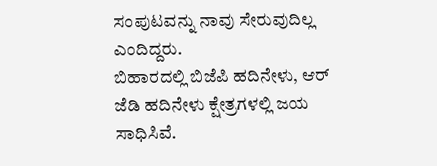ಸಂಪುಟವನ್ನು ನಾವು ಸೇರುವುದಿಲ್ಲ ಎಂದಿದ್ದರು.
ಬಿಹಾರದಲ್ಲಿ ಬಿಜೆಪಿ ಹದಿನೇಳು, ಆರ್ ಜೆಡಿ ಹದಿನೇಳು ಕ್ಷೇತ್ರಗಳಲ್ಲಿ ಜಯ ಸಾಧಿಸಿವೆ.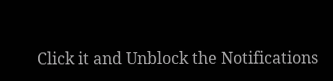Click it and Unblock the Notifications